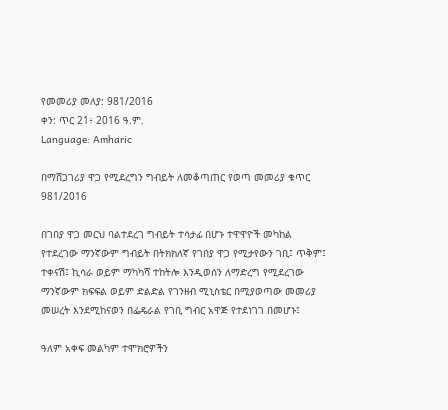የመመሪያ መለያ: 981/2016
ቀን: ጥር 21፥ 2016 ዓ.ም.
Language: Amharic

በማሸጋገሪያ ዋጋ የሚደረግን ግብይት ለመቆጣጠር የወጣ መመሪያ ቁጥር 981/2016

በገበያ ዋጋ መርህ ባልተደረገ ግብይት ተሳታፊ በሆኑ ተዋዋዮች መካከል የተደረገው ማንኛውም ግብይት በትክክለኛ የገበያ ዋጋ የሚታየውን ገቢ፤ ጥቅም፤ ተቀናሽ፤ ኪሳራ ወይም ማካካሻ ተከትሎ እንዲወሰን ለማድረግ የሚደረገው ማንኛውም ክፍፍል ወይም ድልድል የገንዘብ ሚኒስቴር በሚያወጣው መመሪያ መሠረት እንደሚከናወን በፌዴራል የገቢ ግብር አዋጅ የተደነገገ በመሆኑ፤

ዓለም አቀፍ መልካም ተሞክሮዎችን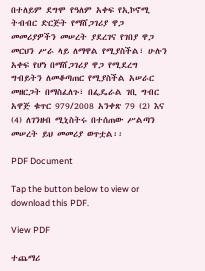በተለይም ደግሞ የዓለም አቀፍ የኢኮኖሚ ትብብር ድርጅት የማሸጋገሪያ ዋጋ መመሪያዎችን መሠረት ያደረገና የገበያ ዋጋ መርህን ሥራ ላይ ለማዋል የሚያስችል፣ ሁሉን አቀፍ የሆነ በማሸጋገሪያ ዋጋ የሚደረግ ግብይትን ለመቆጣጠር የሚያስችል አሠራር መዘርጋት በማስፈለጉ፣ በፌዴራል ገቢ ግብር አዋጅ ቁጥር 979/2008 አንቀጽ 79 (2) እና (4) ለገንዘብ ሚኒስትሩ በተሰጠው ሥልጣን መሠረት ይህ መመሪያ ወጥቷል፡፡

PDF Document

Tap the button below to view or download this PDF.

View PDF

ተጨማሪ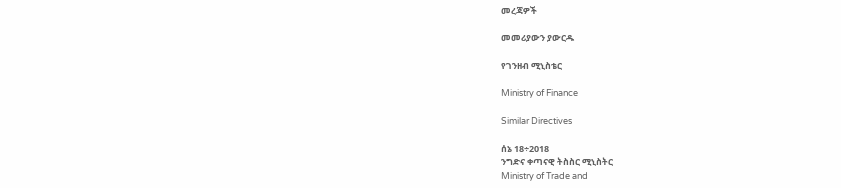መረጃዎች

መመሪያውን ያውርዱ

የገንዘብ ሚኒስቴር

Ministry of Finance

Similar Directives

ሰኔ 18÷2018
ንግድና ቀጣናዊ ትስስር ሚኒስትር
Ministry of Trade and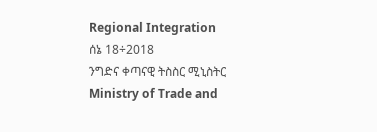Regional Integration
ሰኔ 18÷2018
ንግድና ቀጣናዊ ትስስር ሚኒስትር
Ministry of Trade and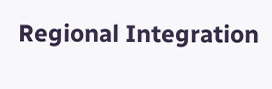Regional Integration